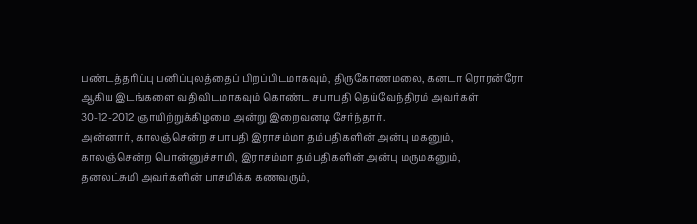பண்டத்தரிப்பு பனிப்புலத்தைப் பிறப்பிடமாகவும், திருகோணமலை, கனடா ரொரன்ரோ ஆகிய இடங்களை வதிவிடமாகவும் கொண்ட சபாபதி தெய்வேந்திரம் அவர்கள் 30-12-2012 ஞாயிற்றுக்கிழமை அன்று இறைவனடி சேர்ந்தார்.
அன்னார், காலஞ்சென்ற சபாபதி இராசம்மா தம்பதிகளின் அன்பு மகனும், காலஞ்சென்ற பொன்னுச்சாமி, இராசம்மா தம்பதிகளின் அன்பு மருமகனும்,
தனலட்சுமி அவர்களின் பாசமிக்க கணவரும்,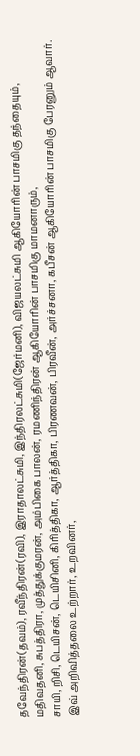தவேந்திரன்(தவம்), ரவீந்திரன்(ரவி), இராதாலட்சுமி, இந்திரலட்சுமி(ஜேர்மனி), விஜயலட்சுமி ஆகியோரின் பாசமிகு தந்தையும்,
மதிவதனி, சுபத்திரா, முத்துக்குமரன், அம்பிகை பாலன், ரமணிந்திரன் ஆகியோரின் பாசமிகு மாமனாரும்,
சாயி, றிசி, டெயிசன், டெயிசினி, கிரித்திகா, ஆர்த்திகா, பிரணவன், பிரவீன், அர்ச்சனா, கபீசன் ஆகியோரின் பாசமிகு பேரனும் ஆவார்.
இவ் அறிவித்தலை உற்றார், உறவினர்,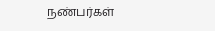நண்பர்கள்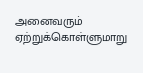அனைவரும் ஏற்றுக்கொள்ளுமாறு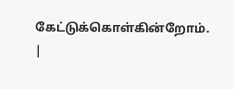கேட்டுக்கொள்கின்றோம். |